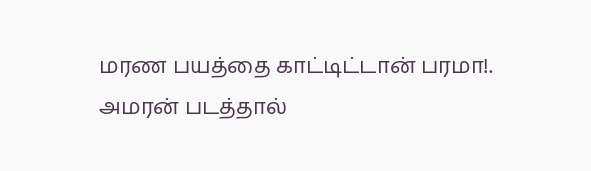மரண பயத்தை காட்டிட்டான் பரமா!. அமரன் படத்தால்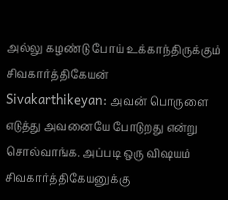அல்லு கழண்டு போய் உக்காந்திருக்கும் சிவகார்த்திகேயன்
Sivakarthikeyan: அவன் பொருளை எடுத்து அவனையே போடுறது என்று சொல்வாங்க. அப்படி ஒரு விஷயம் சிவகார்த்திகேயனுக்கு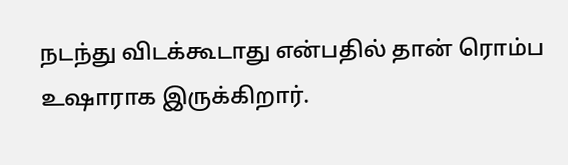நடந்து விடக்கூடாது என்பதில் தான் ரொம்ப உஷாராக இருக்கிறார்.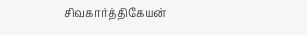சிவகார்த்திகேயன்